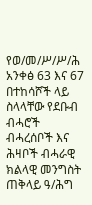የወ/መ/ሥ/ሥ/ሕ አንቀፅ 63 እና 67 በተከሳሾች ላይ ስላላቸው የደቡብ ብሓሮች ብሓረሰቦች እና ሕዛቦች ብሓራዊ ክልላዊ መንግስት ጠቅላይ ዓ/ሕግ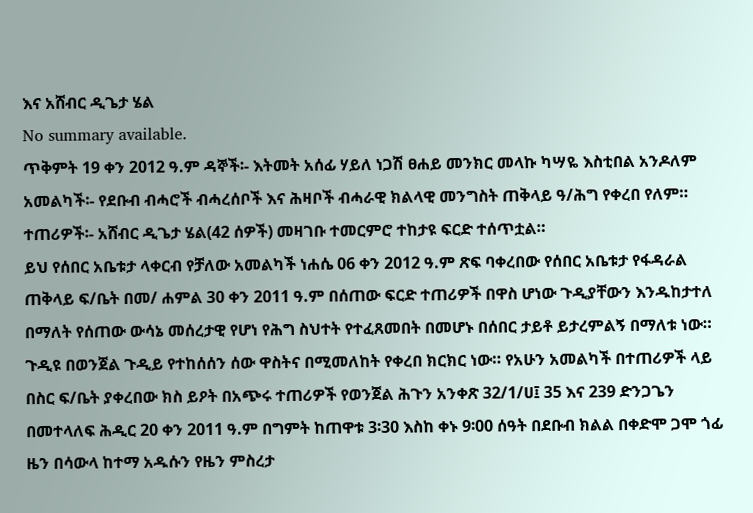እና አሸብር ዲጌታ ሄል
No summary available.
ጥቅምት 19 ቀን 2012 ዓ.ም ዳኞች፡- እትመት አሰፊ ሃይለ ነጋሽ ፀሐይ መንክር መላኩ ካሣዬ እስቲበል አንዶለም አመልካች፡- የደቡብ ብሓሮች ብሓረሰቦች እና ሕዛቦች ብሓራዊ ክልላዊ መንግስት ጠቅላይ ዓ/ሕግ የቀረበ የለም።
ተጠሪዎች፡- አሸብር ዲጌታ ሄል(42 ሰዎች) መዛገቡ ተመርምሮ ተከታዩ ፍርድ ተሰጥቷል።
ይህ የሰበር አቤቱታ ላቀርብ የቻለው አመልካች ነሐሴ 06 ቀን 2012 ዓ.ም ጽፍ ባቀረበው የሰበር አቤቱታ የፋዳራል ጠቅላይ ፍ/ቤት በመ/ ሐምል 30 ቀን 2011 ዓ.ም በሰጠው ፍርድ ተጠሪዎች በዋስ ሆነው ጉዲያቸውን እንዱከታተለ በማለት የሰጠው ውሳኔ መሰረታዊ የሆነ የሕግ ስህተት የተፈጸመበት በመሆኑ በሰበር ታይቶ ይታረምልኝ በማለቱ ነው።
ጉዲዩ በወንጀል ጉዲይ የተከሰሰን ሰው ዋስትና በሚመለከት የቀረበ ክርክር ነው። የአሁን አመልካች በተጠሪዎች ላይ በስር ፍ/ቤት ያቀረበው ክስ ይዖት በአጭሩ ተጠሪዎች የወንጀል ሕጉን አንቀጽ 32/1/ሀ፤ 35 እና 239 ድንጋጌን በመተላለፍ ሕዲር 20 ቀን 2011 ዓ.ም በግምት ከጠዋቱ 3፡30 እስከ ቀኑ 9፡00 ሰዓት በደቡብ ክልል በቀድሞ ጋሞ ጎፊ ዜን በሳውላ ከተማ አዱሱን የዜን ምስረታ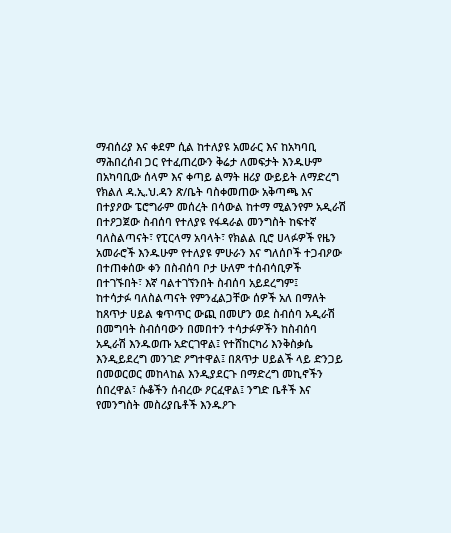ማብሰሪያ እና ቀደም ሲል ከተለያዩ አመራር እና ከአካባቢ ማሕበረሰብ ጋር የተፈጠረውን ቅሬታ ለመፍታት እንዱሁም በአካባቢው ሰላም እና ቀጣይ ልማት ዘሪያ ውይይት ለማድረግ የክልለ ዳ.ኢ.ህ.ዳን ጽ/ቤት ባስቀመጠው አቅጣጫ እና በተያዖው ፔሮግራም መሰረት በሳውል ከተማ ሚልንየም አዲራሽ በተዖጋጀው ስብሰባ የተለያዩ የፋዳራል መንግስት ከፍተኛ ባለስልጣናት፣ የፒርላማ አባላት፣ የክልል ቢሮ ሀላፉዎች የዜን አመራሮች እንዱሁም የተለያዩ ምሁራን እና ግለሰቦች ተጋብዖው በተጠቀሰው ቀን በስብሰባ ቦታ ሁለም ተሰብሳቢዎች በተገኙበት፣ እኛ ባልተገኘንበት ስብሰባ አይደረግም፤
ከተሳታፉ ባለስልጣናት የምንፈልጋቸው ሰዎች አለ በማለት ከጸጥታ ሀይል ቁጥጥር ውጪ በመሆን ወደ ስብሰባ አዲራሽ በመግባት ስብሰባውን በመበተን ተሳታፉዎችን ከስብሰባ አዲራሽ እንዱወጡ አድርገዋል፤ የተሸከርካሪ እንቅስቃሴ እንዲይደረግ መንገድ ዖግተዋል፤ በጸጥታ ሀይልች ላይ ድንጋይ በመወርወር መከላከል እንዲያደርጉ በማድረግ መኪኖችን ሰበረዋል፣ ሱቆችን ሰብረው ዖርፈዋል፤ ንግድ ቤቶች እና የመንግስት መስሪያቤቶች እንዱዖጉ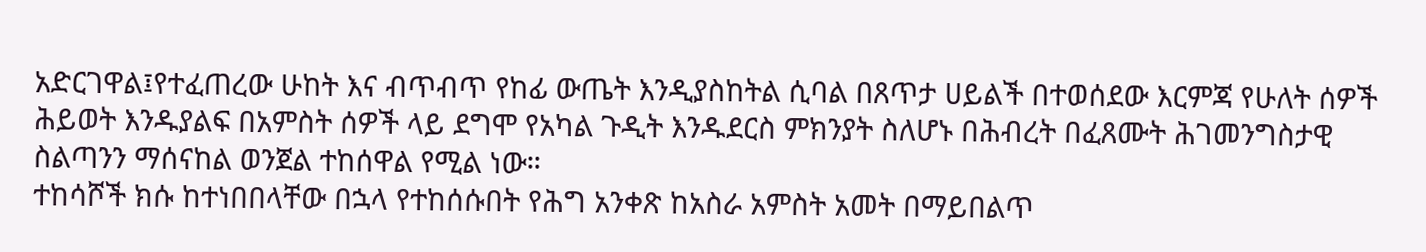አድርገዋል፤የተፈጠረው ሁከት እና ብጥብጥ የከፊ ውጤት እንዲያስከትል ሲባል በጸጥታ ሀይልች በተወሰደው እርምጃ የሁለት ሰዎች ሕይወት እንዱያልፍ በአምስት ሰዎች ላይ ደግሞ የአካል ጉዲት እንዱደርስ ምክንያት ስለሆኑ በሕብረት በፈጸሙት ሕገመንግስታዊ ስልጣንን ማሰናከል ወንጀል ተከሰዋል የሚል ነው።
ተከሳሾች ክሱ ከተነበበላቸው በኋላ የተከሰሱበት የሕግ አንቀጽ ከአስራ አምስት አመት በማይበልጥ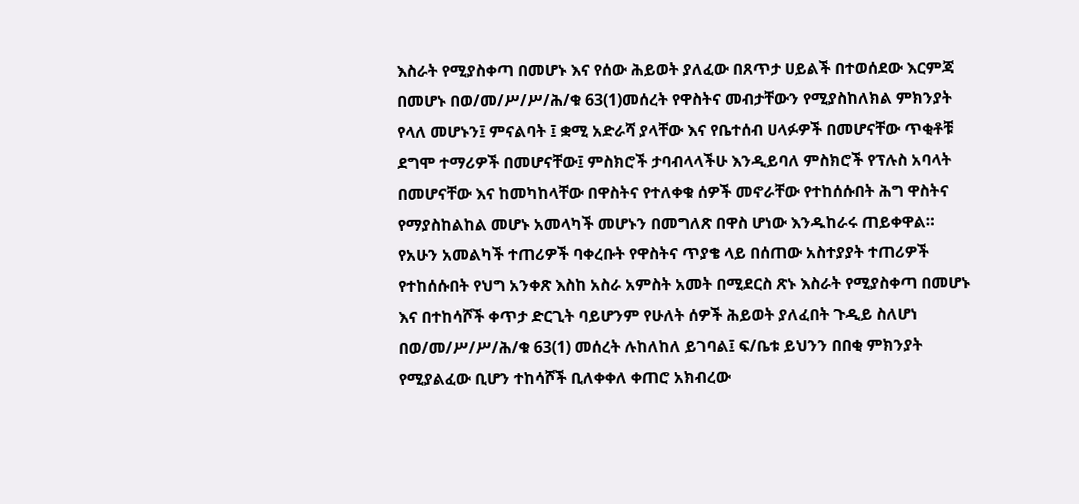እስራት የሚያስቀጣ በመሆኑ እና የሰው ሕይወት ያለፈው በጸጥታ ሀይልች በተወሰደው እርምጃ በመሆኑ በወ/መ/ሥ/ሥ/ሕ/ቁ 63(1)መሰረት የዋስትና መብታቸውን የሚያስከለክል ምክንያት የላለ መሆኑን፤ ምናልባት ፤ ቋሚ አድራሻ ያላቸው እና የቤተሰብ ሀላፉዎች በመሆናቸው ጥቂቶቹ ደግሞ ተማሪዎች በመሆናቸው፤ ምስክሮች ታባብላላችሁ እንዲይባለ ምስክሮች የፕሉስ አባላት በመሆናቸው እና ከመካከላቸው በዋስትና የተለቀቁ ሰዎች መኖራቸው የተከሰሱበት ሕግ ዋስትና የማያስከልከል መሆኑ አመላካች መሆኑን በመግለጽ በዋስ ሆነው እንዱከራሩ ጠይቀዋል።
የአሁን አመልካች ተጠሪዎች ባቀረቡት የዋስትና ጥያቄ ላይ በሰጠው አስተያያት ተጠሪዎች የተከሰሱበት የህግ አንቀጽ እስከ አስራ አምስት አመት በሚደርስ ጽኑ እስራት የሚያስቀጣ በመሆኑ እና በተከሳሾች ቀጥታ ድርጊት ባይሆንም የሁለት ሰዎች ሕይወት ያለፈበት ጉዲይ ስለሆነ በወ/መ/ሥ/ሥ/ሕ/ቁ 63(1) መሰረት ሉከለከለ ይገባል፤ ፍ/ቤቱ ይህንን በበቂ ምክንያት የሚያልፈው ቢሆን ተከሳሾች ቢለቀቀለ ቀጠሮ አክብረው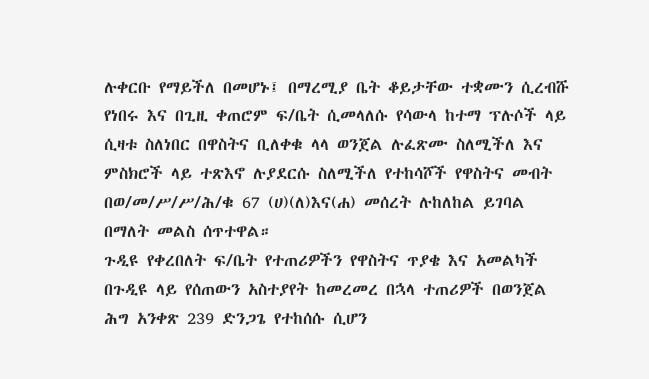ሉቀርቡ የማይችለ በመሆኑ፤ በማረሚያ ቤት ቆይታቸው ተቋሙን ሲረብሹ የነበሩ እና በጊዚ ቀጠሮም ፍ/ቤት ሲመላለሱ የሳውላ ከተማ ፕሉሶች ላይ ሲዛቱ ስለነበር በዋስትና ቢለቀቁ ላላ ወንጀል ሉፈጽሙ ስለሚችለ እና ምስክሮች ላይ ተጽእኖ ሉያደርሱ ስለሚችለ የተከሳሾች የዋስትና መብት በወ/መ/ሥ/ሥ/ሕ/ቁ 67 (ሀ)(ለ)እና(ሐ) መሰረት ሉከለከል ይገባል በማለት መልስ ሰጥተዋል።
ጉዲዩ የቀረበለት ፍ/ቤት የተጠሪዎችን የዋስትና ጥያቄ እና አመልካች በጉዲዩ ላይ የሰጠውን አስተያየት ከመረመረ በኋላ ተጠሪዎች በወንጀል ሕግ አንቀጽ 239 ድንጋጌ የተከሰሱ ሲሆን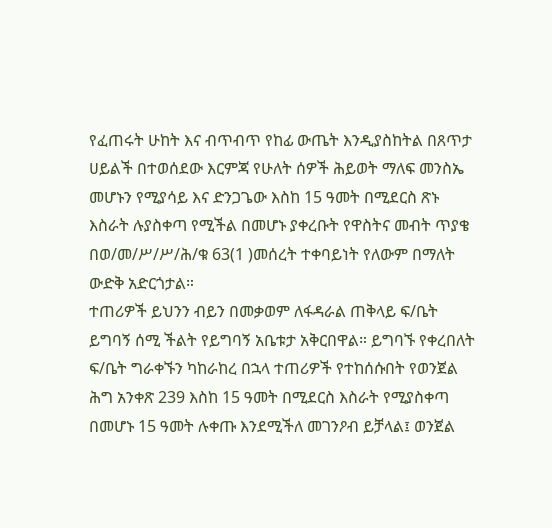የፈጠሩት ሁከት እና ብጥብጥ የከፊ ውጤት እንዲያስከትል በጸጥታ ሀይልች በተወሰደው እርምጃ የሁለት ሰዎች ሕይወት ማለፍ መንስኤ መሆኑን የሚያሳይ እና ድንጋጌው እስከ 15 ዓመት በሚደርስ ጽኑ እስራት ሉያስቀጣ የሚችል በመሆኑ ያቀረቡት የዋስትና መብት ጥያቄ በወ/መ/ሥ/ሥ/ሕ/ቁ 63(1 )መሰረት ተቀባይነት የለውም በማለት ውድቅ አድርጎታል።
ተጠሪዎች ይህንን ብይን በመቃወም ለፋዳራል ጠቅላይ ፍ/ቤት ይግባኝ ሰሚ ችልት የይግባኝ አቤቱታ አቅርበዋል። ይግባኙ የቀረበለት ፍ/ቤት ግራቀኙን ካከራከረ በኋላ ተጠሪዎች የተከሰሱበት የወንጀል ሕግ አንቀጽ 239 እስከ 15 ዓመት በሚደርስ እስራት የሚያስቀጣ በመሆኑ 15 ዓመት ሉቀጡ እንደሚችለ መገንዖብ ይቻላል፤ ወንጀል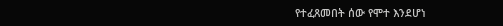የተፈጸመበት ሰው የሞተ እንደሆነ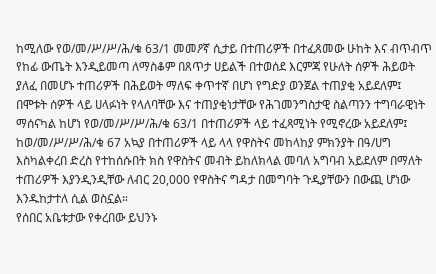ከሚለው የወ/መ/ሥ/ሥ/ሕ/ቁ 63/1 መመዖኛ ሲታይ በተጠሪዎች በተፈጸመው ሁከት እና ብጥብጥ የከፊ ውጤት እንዲይመጣ ለማስቆም በጸጥታ ሀይልች በተወሰደ እርምጃ የሁለት ሰዎች ሕይወት ያለፈ በመሆኑ ተጠሪዎች በሕይወት ማለፍ ቀጥተኛ በሆነ የግድያ ወንጀል ተጠያቂ አይደለም፤ በሞቱት ሰዎች ላይ ሀላፉነት የላለባቸው እና ተጠያቂነታቸው የሕገመንግስታዊ ስልጣንን ተግባራዊነት ማሰናካል ከሆነ የወ/መ/ሥ/ሥ/ሕ/ቁ 63/1 በተጠሪዎች ላይ ተፈጻሚነት የሚኖረው አይደለም፤ ከወ/መ/ሥ/ሥ/ሕ/ቁ 67 አኳያ በተጠሪዎች ላይ ላላ የዋስትና መከላከያ ምክንያት በዓ/ሀግ እስካልቀረበ ድረስ የተከሰሱበት ክስ የዋስትና መብት ይከለክላል መባለ አግባብ አይደለም በማለት ተጠሪዎች እያንዲንዲቸው ለብር 20,000 የዋስትና ግዳታ በመግባት ጉዲያቸውን በውጪ ሆነው እንዱከታተለ ሲል ወስኗል።
የሰበር አቤቱታው የቀረበው ይህንኑ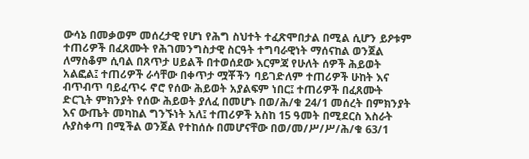ውሳኔ በመቃወም መሰረታዊ የሆነ የሕግ ስህተት ተፈጽሞበታል በሚል ሲሆን ይዖቱም ተጠሪዎች በፈጸሙት የሕገመንግስታዊ ስርዓት ተግባራዊነት ማሰናከል ወንጀል ለማስቆም ሲባል በጸጥታ ሀይልች በተወሰደው እርምጃ የሁለት ሰዎች ሕይወት አልፎል፤ ተጠሪዎች ራሳቸው በቀጥታ ሟቾችን ባይገድለም ተጠሪዎች ሁከት እና ብጥብጥ ባይፈጥሩ ኖሮ የሰው ሕይወት አያልፍም ነበር፤ ተጠሪዎች በፈጸሙት ድርጊት ምክንያት የሰው ሕይወት ያለፈ በመሆኑ በወ/ሕ/ቁ 24/1 መሰረት በምክንያት እና ውጤት መካከል ግንኙነት አለ፤ ተጠሪዎች አስከ 15 ዓመት በሚደርስ እስራት ሉያስቀጣ በሚችል ወንጀል የተከሰሱ በመሆናቸው በወ/መ/ሥ/ሥ/ሕ/ቁ 63/1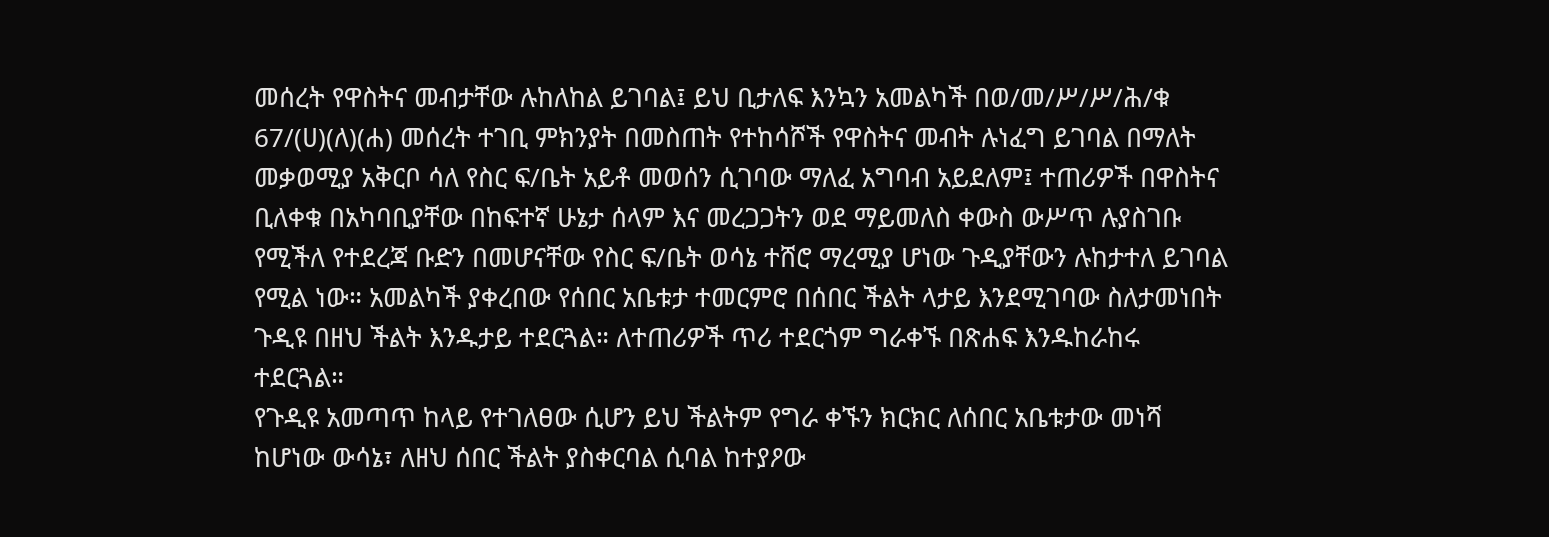መሰረት የዋስትና መብታቸው ሉከለከል ይገባል፤ ይህ ቢታለፍ እንኳን አመልካች በወ/መ/ሥ/ሥ/ሕ/ቁ 67/(ሀ)(ለ)(ሐ) መሰረት ተገቢ ምክንያት በመስጠት የተከሳሾች የዋስትና መብት ሉነፈግ ይገባል በማለት መቃወሚያ አቅርቦ ሳለ የስር ፍ/ቤት አይቶ መወሰን ሲገባው ማለፈ አግባብ አይደለም፤ ተጠሪዎች በዋስትና ቢለቀቁ በአካባቢያቸው በከፍተኛ ሁኔታ ሰላም እና መረጋጋትን ወደ ማይመለስ ቀውስ ውሥጥ ሉያስገቡ የሚችለ የተደረጃ ቡድን በመሆናቸው የስር ፍ/ቤት ወሳኔ ተሸሮ ማረሚያ ሆነው ጉዲያቸውን ሉከታተለ ይገባል የሚል ነው። አመልካች ያቀረበው የሰበር አቤቱታ ተመርምሮ በሰበር ችልት ላታይ እንደሚገባው ስለታመነበት ጉዲዩ በዘህ ችልት እንዱታይ ተደርጓል። ለተጠሪዎች ጥሪ ተደርጎም ግራቀኙ በጽሐፍ እንዱከራከሩ ተደርጓል።
የጉዲዩ አመጣጥ ከላይ የተገለፀው ሲሆን ይህ ችልትም የግራ ቀኙን ክርክር ለሰበር አቤቱታው መነሻ ከሆነው ውሳኔ፣ ለዘህ ሰበር ችልት ያስቀርባል ሲባል ከተያዖው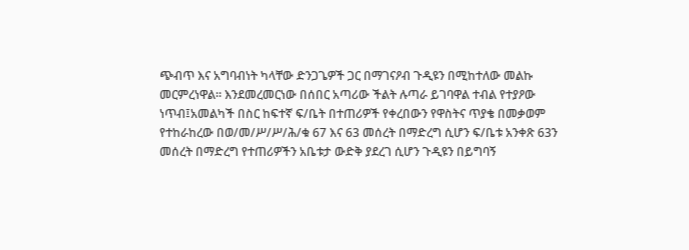ጭብጥ እና አግባብነት ካላቸው ድንጋጌዎች ጋር በማገናዖብ ጉዲዩን በሚከተለው መልኩ መርምረነዋል። እንደመረመርነው በሰበር አጣሪው ችልት ሉጣራ ይገባዋል ተብል የተያዖው ነጥብ፤አመልካች በስር ከፍተኛ ፍ/ቤት በተጠሪዎች የቀረበውን የዋስትና ጥያቄ በመቃወም የተከራከረው በወ/መ/ሥ/ሥ/ሕ/ቁ 67 እና 63 መሰረት በማድረግ ሲሆን ፍ/ቤቱ አንቀጽ 63ን መሰረት በማድረግ የተጠሪዎችን አቤቱታ ውድቅ ያደረገ ሲሆን ጉዲዩን በይግባኝ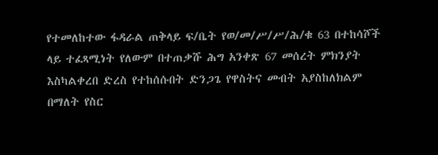የተመለከተው ፋዳራል ጠቅላይ ፍ/ቤት የወ/መ/ሥ/ሥ/ሕ/ቁ 63 በተከሳሾች ላይ ተፈጻሚነት የለውም በተጠቃሹ ሕግ አንቀጽ 67 መሰረት ምክንያት እስካልቀረበ ድረስ የተከሰሱበት ድንጋጌ የዋስትና መብት አያስከለክልም በማለት የስር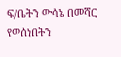ፍ/ቤትን ውሳኔ በመሻር የወሰነበትን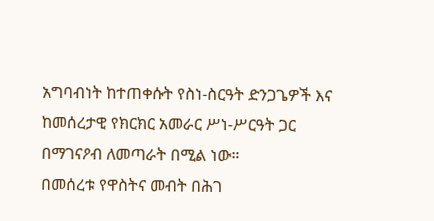አግባብነት ከተጠቀሱት የስነ-ስርዓት ድንጋጌዎች እና ከመሰረታዊ የክርክር አመራር ሥነ-ሥርዓት ጋር በማገናዖብ ለመጣራት በሚል ነው።
በመሰረቱ የዋስትና መብት በሕገ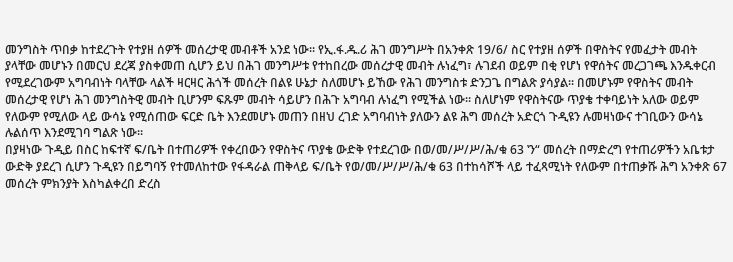መንግስት ጥበቃ ከተደረጉት የተያዘ ሰዎች መሰረታዊ መብቶች አንደ ነው። የኢ.ፋ.ዱ.ሪ ሕገ መንግሥት በአንቀጽ 19/6/ ስር የተያዘ ሰዎች በዋስትና የመፈታት መብት ያላቸው መሆኑን በመርህ ደረጃ ያስቀመጠ ሲሆን ይህ በሕገ መንግሥቱ የተከበረው መሰረታዊ መብት ሉነፈግ፣ ሉገደብ ወይም በቂ የሆነ የዋሰትና መረጋገጫ እንዱቀርብ የሚደረገውም አግባብነት ባላቸው ላልች ዛርዛር ሕጎች መሰረት በልዩ ሁኔታ ስለመሆኑ ይኸው የሕገ መንግስቱ ድንጋጌ በግልጽ ያሳያል። በመሆኑም የዋስትና መብት መሰረታዊ የሆነ ሕገ መንግስትዊ መብት ቢሆንም ፍጹም መብት ሳይሆን በሕጉ አግባብ ሉነፈግ የሚችል ነው። ስለሆነም የዋስትናው ጥያቄ ተቀባይነት አለው ወይም የለውም የሚለው ላይ ውሳኔ የሚሰጠው ፍርድ ቤት እንደመሆኑ መጠን በዘህ ረገድ አግባብነት ያለውን ልዩ ሕግ መሰረት አድርጎ ጉዲዩን ሉመዛነውና ተገቢውን ውሳኔ ሉልሰጥ እንደሚገባ ግልጽ ነው።
በያዛነው ጉዲይ በስር ከፍተኛ ፍ/ቤት በተጠሪዎች የቀረበውን የዋስትና ጥያቄ ውድቅ የተደረገው በወ/መ/ሥ/ሥ/ሕ/ቁ 63 ‛ን“ መሰረት በማድረግ የተጠሪዎችን አቤቱታ ውድቅ ያደረገ ሲሆን ጉዲዩን በይግባኝ የተመለከተው የፋዳራል ጠቅላይ ፍ/ቤት የወ/መ/ሥ/ሥ/ሕ/ቁ 63 በተከሳሾች ላይ ተፈጻሚነት የለውም በተጠቃሹ ሕግ አንቀጽ 67 መሰረት ምክንያት እስካልቀረበ ድረስ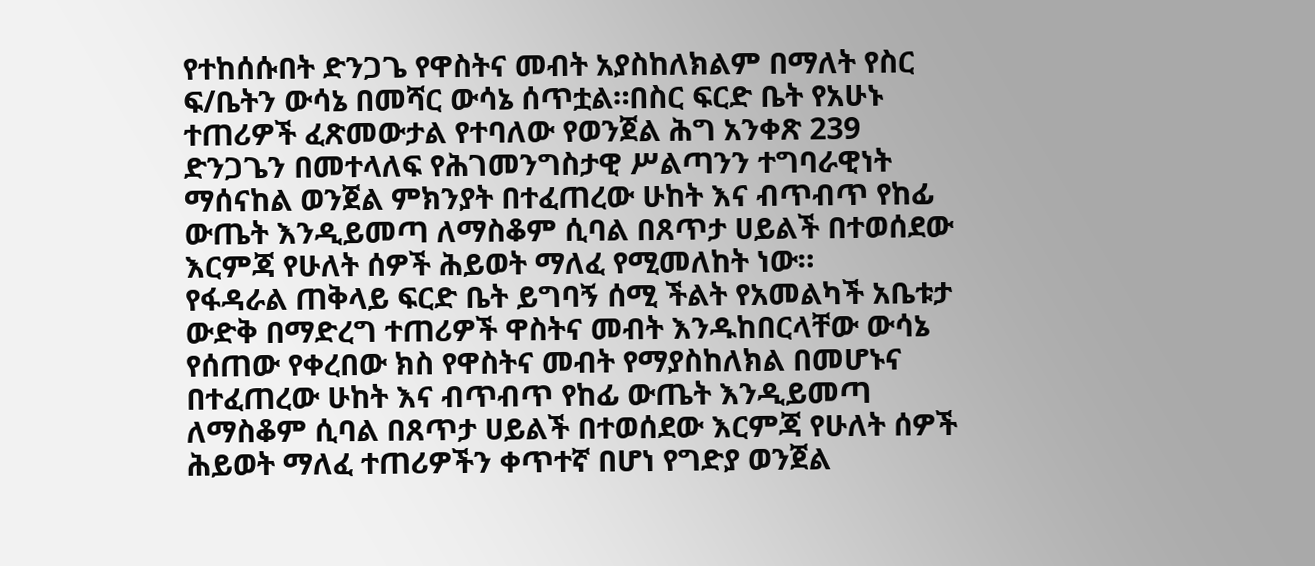የተከሰሱበት ድንጋጌ የዋስትና መብት አያስከለክልም በማለት የስር ፍ/ቤትን ውሳኔ በመሻር ውሳኔ ሰጥቷል።በስር ፍርድ ቤት የአሁኑ ተጠሪዎች ፈጽመውታል የተባለው የወንጀል ሕግ አንቀጽ 239 ድንጋጌን በመተላለፍ የሕገመንግስታዊ ሥልጣንን ተግባራዊነት ማሰናከል ወንጀል ምክንያት በተፈጠረው ሁከት እና ብጥብጥ የከፊ ውጤት እንዲይመጣ ለማስቆም ሲባል በጸጥታ ሀይልች በተወሰደው እርምጃ የሁለት ሰዎች ሕይወት ማለፈ የሚመለከት ነው።
የፋዳራል ጠቅላይ ፍርድ ቤት ይግባኝ ሰሚ ችልት የአመልካች አቤቱታ ውድቅ በማድረግ ተጠሪዎች ዋስትና መብት እንዱከበርላቸው ውሳኔ የሰጠው የቀረበው ክስ የዋስትና መብት የማያስከለክል በመሆኑና በተፈጠረው ሁከት እና ብጥብጥ የከፊ ውጤት እንዲይመጣ ለማስቆም ሲባል በጸጥታ ሀይልች በተወሰደው እርምጃ የሁለት ሰዎች ሕይወት ማለፈ ተጠሪዎችን ቀጥተኛ በሆነ የግድያ ወንጀል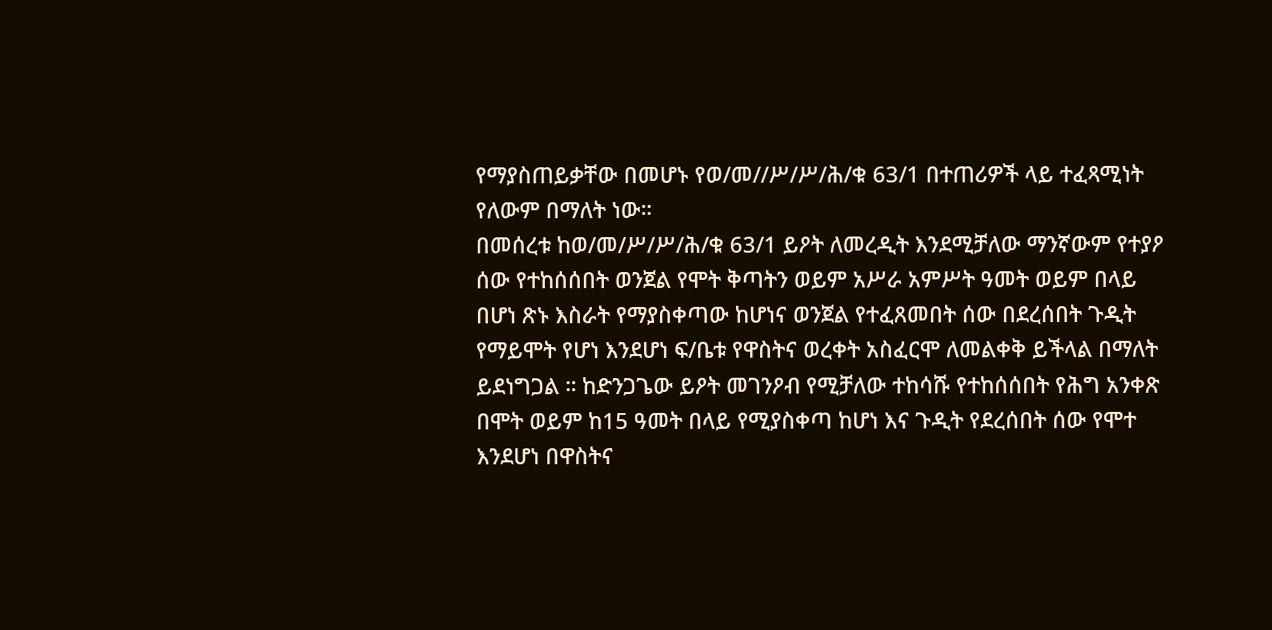የማያስጠይቃቸው በመሆኑ የወ/መ//ሥ/ሥ/ሕ/ቁ 63/1 በተጠሪዎች ላይ ተፈጻሚነት የለውም በማለት ነው።
በመሰረቱ ከወ/መ/ሥ/ሥ/ሕ/ቁ 63/1 ይዖት ለመረዲት እንደሚቻለው ማንኛውም የተያዖ ሰው የተከሰሰበት ወንጀል የሞት ቅጣትን ወይም አሥራ አምሥት ዓመት ወይም በላይ በሆነ ጽኑ እስራት የማያስቀጣው ከሆነና ወንጀል የተፈጸመበት ሰው በደረሰበት ጉዲት የማይሞት የሆነ እንደሆነ ፍ/ቤቱ የዋስትና ወረቀት አስፈርሞ ለመልቀቅ ይችላል በማለት ይደነግጋል ። ከድንጋጌው ይዖት መገንዖብ የሚቻለው ተከሳሹ የተከሰሰበት የሕግ አንቀጽ በሞት ወይም ከ15 ዓመት በላይ የሚያስቀጣ ከሆነ እና ጉዲት የደረሰበት ሰው የሞተ እንደሆነ በዋስትና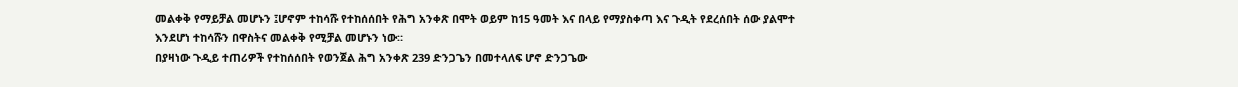መልቀቅ የማይቻል መሆኑን ፤ሆኖም ተከሳሹ የተከሰሰበት የሕግ አንቀጽ በሞት ወይም ከ15 ዓመት እና በላይ የማያስቀጣ እና ጉዲት የደረሰበት ሰው ያልሞተ እንደሆነ ተከሳሹን በዋስትና መልቀቅ የሚቻል መሆኑን ነው።
በያዛነው ጉዲይ ተጠሪዎች የተከሰሰበት የወንጀል ሕግ አንቀጽ 239 ድንጋጌን በመተላለፍ ሆኖ ድንጋጌው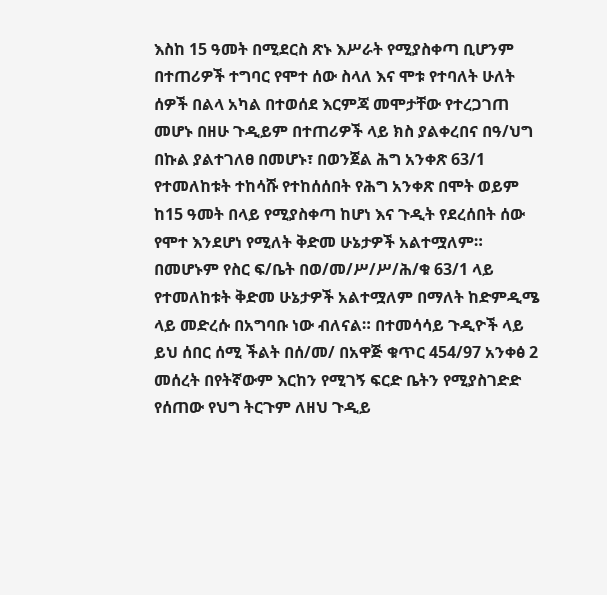እስከ 15 ዓመት በሚደርስ ጽኑ እሥራት የሚያስቀጣ ቢሆንም በተጠሪዎች ተግባር የሞተ ሰው ስላለ እና ሞቱ የተባለት ሁለት ሰዎች በልላ አካል በተወሰደ እርምጃ መሞታቸው የተረጋገጠ መሆኑ በዘሁ ጉዲይም በተጠሪዎች ላይ ክስ ያልቀረበና በዓ/ህግ በኩል ያልተገለፀ በመሆኑ፣ በወንጀል ሕግ አንቀጽ 63/1 የተመለከቱት ተከሳሹ የተከሰሰበት የሕግ አንቀጽ በሞት ወይም ከ15 ዓመት በላይ የሚያስቀጣ ከሆነ እና ጉዲት የደረሰበት ሰው የሞተ እንደሆነ የሚለት ቅድመ ሁኔታዎች አልተሟለም። በመሆኑም የስር ፍ/ቤት በወ/መ/ሥ/ሥ/ሕ/ቁ 63/1 ላይ የተመለከቱት ቅድመ ሁኔታዎች አልተሟለም በማለት ከድምዲሜ ላይ መድረሱ በአግባቡ ነው ብለናል። በተመሳሳይ ጉዲዮች ላይ ይህ ሰበር ሰሚ ችልት በሰ/መ/ በአዋጅ ቁጥር 454/97 አንቀፅ 2 መሰረት በየትኛውም እርከን የሚገኝ ፍርድ ቤትን የሚያስገድድ የሰጠው የህግ ትርጉም ለዘህ ጉዲይ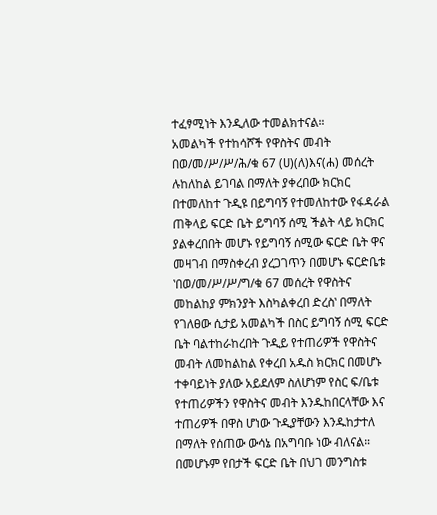ተፈፃሚነት እንዲለው ተመልክተናል።
አመልካች የተከሳሾች የዋስትና መብት በወ/መ/ሥ/ሥ/ሕ/ቁ 67 (ሀ)(ለ)እና(ሐ) መሰረት ሉከለከል ይገባል በማለት ያቀረበው ክርክር በተመለከተ ጉዲዩ በይግባኝ የተመለከተው የፋዳራል ጠቅላይ ፍርድ ቤት ይግባኝ ሰሚ ችልት ላይ ክርክር ያልቀረበበት መሆኑ የይግባኝ ሰሚው ፍርድ ቤት ዋና መዛገብ በማስቀረብ ያረጋገጥን በመሆኑ ፍርድቤቱ ‛በወ/መ/ሥ/ሥ/ግ/ቁ 67 መሰረት የዋስትና መከልከያ ምክንያት እስካልቀረበ ድረስ‛ በማለት የገለፀው ሲታይ አመልካች በስር ይግባኝ ሰሚ ፍርድ ቤት ባልተከራከረበት ጉዲይ የተጠሪዎች የዋስትና መብት ለመከልከል የቀረበ አዱስ ክርክር በመሆኑ ተቀባይነት ያለው አይደለም ስለሆነም የስር ፍ/ቤቱ የተጠሪዎችን የዋስትና መብት እንዱከበርላቸው እና ተጠሪዎች በዋስ ሆነው ጉዲያቸውን እንዱከታተለ በማለት የሰጠው ውሳኔ በአግባቡ ነው ብለናል።
በመሆኑም የበታች ፍርድ ቤት በህገ መንግስቱ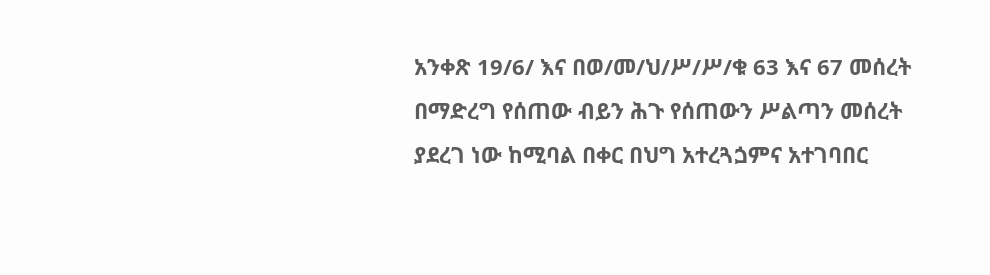አንቀጽ 19/6/ እና በወ/መ/ህ/ሥ/ሥ/ቁ 63 እና 67 መሰረት በማድረግ የሰጠው ብይን ሕጉ የሰጠውን ሥልጣን መሰረት ያደረገ ነው ከሚባል በቀር በህግ አተረጓጏምና አተገባበር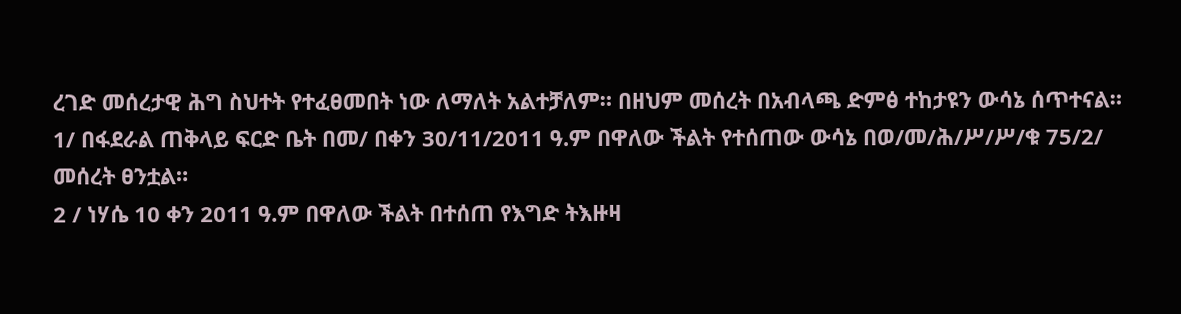ረገድ መሰረታዊ ሕግ ስህተት የተፈፀመበት ነው ለማለት አልተቻለም። በዘህም መሰረት በአብላጫ ድምፅ ተከታዩን ውሳኔ ሰጥተናል።
1/ በፋደራል ጠቅላይ ፍርድ ቤት በመ/ በቀን 30/11/2011 ዓ.ም በዋለው ችልት የተሰጠው ውሳኔ በወ/መ/ሕ/ሥ/ሥ/ቁ 75/2/ መሰረት ፀንቷል።
2 / ነሃሴ 10 ቀን 2011 ዓ.ም በዋለው ችልት በተሰጠ የእግድ ትእዙዛ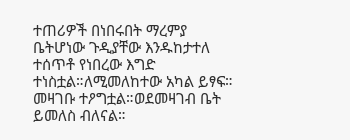ተጠሪዎች በነበሩበት ማረምያ ቤትሆነው ጉዲያቸው እንዱከታተለ ተሰጥቶ የነበረው እግድ ተነስቷል።ለሚመለከተው አካል ይፃፍ።
መዛገቡ ተዖግቷል።ወደመዛገብ ቤት ይመለስ ብለናል።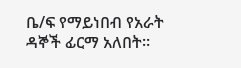ቤ/ፍ የማይነበብ የአራት ዳኞች ፊርማ አለበት።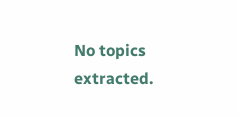No topics extracted.